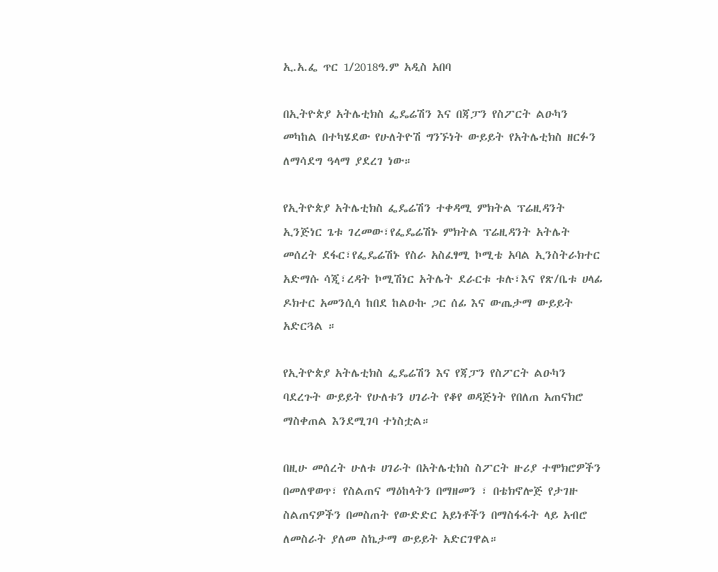ኢ.አ.ፌ ጥር 1/2018ዓ.ም አዲስ አበባ

በኢትዮጵያ አትሌቲክስ ፌዴሬሽን እና በጃፓን የስፖርት ልዑካን መካከል በተካሄደው የሁለትዮሽ ግንኙነት ውይይት የአትሌቲክስ ዘርፉን ለማሳደግ ዓላማ ያደረገ ነው።

የኢትዮጵያ አትሌቲክስ ፌዴሬሽን ተቀዳሚ ምክትል ፕሬዚዳንት ኢንጅነር ጌቱ ገረመው፣የፌዴሬሽኑ ምክትል ፕሬዚዳንት አትሌት መሰረት ደፋር፣የፌዴሬሽኑ የስራ አስፈፃሚ ኮሚቴ አባል ኢንስትራክተር አድማሱ ሳጂ፣ረዳት ኮሚሽነር አትሌት ደራርቱ ቱሉ፣እና የጽ/ቤቱ ሀላፊ ዶክተር አመንሲሳ ከበደ ከልዑኩ ጋር ሰፊ እና ውጤታማ ውይይት አድርጓል ።

የኢትዮጵያ አትሌቲክስ ፌዴሬሽን እና የጃፓን የስፖርት ልዑካን ባደረጉት ውይይት የሁለቱን ሀገራት የቆየ ወዳጅነት የበለጠ አጠናክሮ ማስቀጠል እንደሚገባ ተነስቷል።

በዚሁ መሰረት ሁለቱ ሀገራት በአትሌቲክስ ስፖርት ዙሪያ ተሞክሮዎችን በመለዋወጥ፣ የስልጠና ማዕከላትን በማዘመን ፣ በቴክኖሎጅ የታገዙ ስልጠናዎችን በመስጠት የውድድር አይነቶችን በማስፋፋት ላይ አብሮ ለመስራት ያለመ ስኬታማ ውይይት አድርገዋል።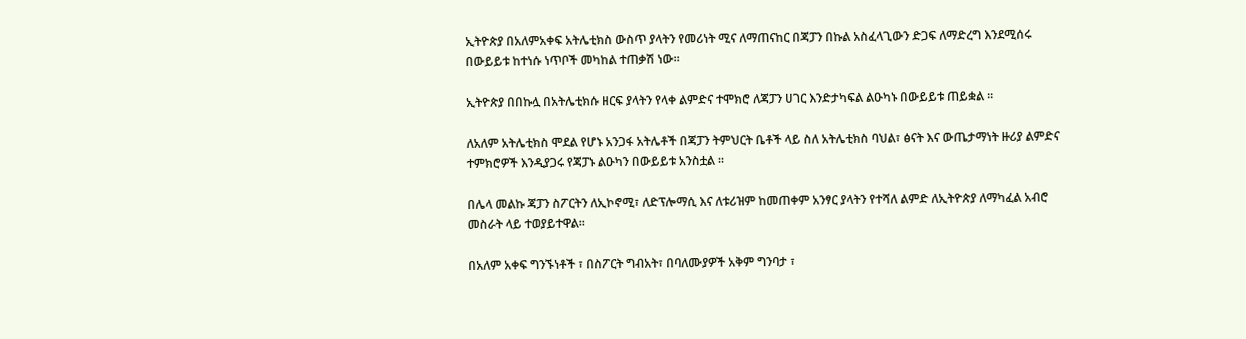ኢትዮጵያ በአለምአቀፍ አትሌቲክስ ውስጥ ያላትን የመሪነት ሚና ለማጠናከር በጃፓን በኩል አስፈላጊውን ድጋፍ ለማድረግ እንደሚሰሩ በውይይቱ ከተነሱ ነጥቦች መካከል ተጠቃሽ ነው።

ኢትዮጵያ በበኩሏ በአትሌቲክሱ ዘርፍ ያላትን የላቀ ልምድና ተሞክሮ ለጃፓን ሀገር እንድታካፍል ልዑካኑ በውይይቱ ጠይቋል ።

ለአለም አትሌቲክስ ሞደል የሆኑ አንጋፋ አትሌቶች በጃፓን ትምህርት ቤቶች ላይ ስለ አትሌቲክስ ባህል፣ ፅናት እና ውጤታማነት ዙሪያ ልምድና ተምክሮዎች እንዲያጋሩ የጃፓኑ ልዑካን በውይይቱ አንስቷል ።

በሌላ መልኩ ጃፓን ስፖርትን ለኢኮኖሚ፣ ለድፕሎማሲ እና ለቱሪዝም ከመጠቀም አንፃር ያላትን የተሻለ ልምድ ለኢትዮጵያ ለማካፈል አብሮ መስራት ላይ ተወያይተዋል።

በአለም አቀፍ ግንኙነቶች ፣ በስፖርት ግብአት፣ በባለሙያዎች አቅም ግንባታ ፣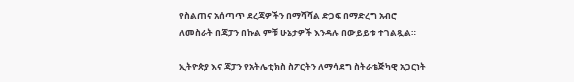የስልጠና አሰጣጥ ደረጃዎችን በማሻሻል ድጋፍ በማድረግ አብሮ ለመስራት በጃፓን በኩል ምቹ ሁኔታዎች እንዳሉ በውይይቱ ተገልጿል።

ኢትዮጵያ እና ጃፓን የአትሌቲክስ ስፖርትን ለማሳደግ ስትራቴጅካዊ አጋርነት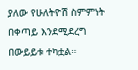ያለው የሁለትዮሽ ስምምነት በቀጣይ እንደሚደረግ በውይይቱ ተካቷል።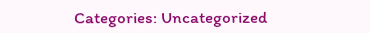Categories: Uncategorized